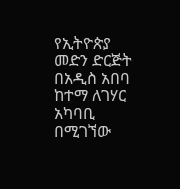የኢትዮጵያ መድን ድርጅት በአዲስ አበባ ከተማ ለገሃር አካባቢ በሚገኘው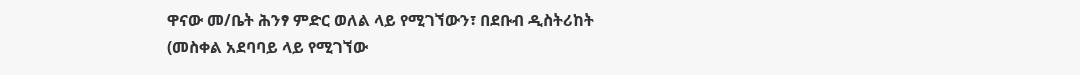ዋናው መ/ቤት ሕንፃ ምድር ወለል ላይ የሚገኘውን፣ በደቡብ ዲስትሪከት (መስቀል አደባባይ ላይ የሚገኘው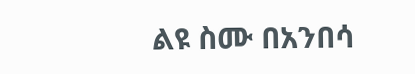ልዩ ስሙ በአንበሳ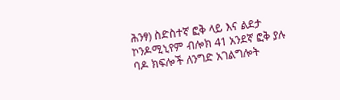ሕንፃ) ስድስተኛ ፎቅ ላይ እና ልደታ ኮንዶሚኒየም ብሎክ 41 አንደኛ ፎቅ ያሉ ባዶ ክፍሎች ለንግድ አገልግሎት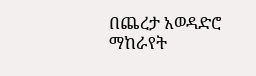በጨረታ አወዳድሮ ማከራየት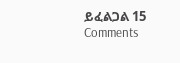ይፈልጋል 15 Comments